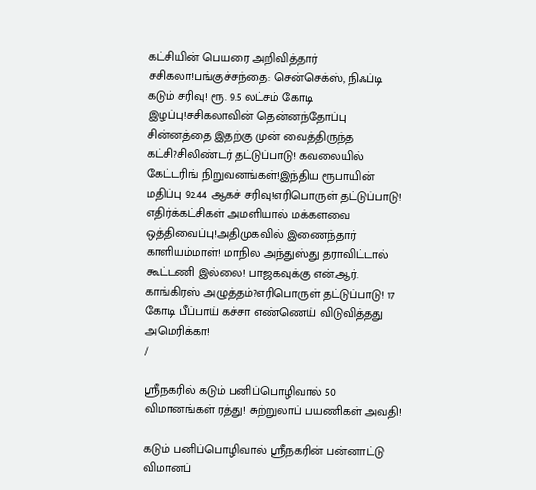கட்சியின் பெயரை அறிவித்தார் சசிகலா!பங்குச்சந்தை: சென்செக்ஸ், நிஃப்டி கடும் சரிவு! ரூ. 9.5 லட்சம் கோடி இழப்பு!சசிகலாவின் தென்னந்தோப்பு சின்னத்தை இதற்கு முன் வைத்திருந்த கட்சி?சிலிண்டர் தட்டுப்பாடு! கவலையில் கேட்டரிங் நிறுவனங்கள்!இந்திய ரூபாயின் மதிப்பு 92.44 ஆகச் சரிவு!எரிபொருள் தட்டுப்பாடு! எதிர்க்கட்சிகள் அமளியால் மக்களவை ஒத்திவைப்பு!அதிமுகவில் இணைந்தார் காளியம்மாள்! மாநில அந்துஸ்து தராவிட்டால் கூட்டணி இல்லை! பாஜகவுக்கு என்.ஆர். காங்கிரஸ் அழுத்தம்?எரிபொருள் தட்டுப்பாடு! 17 கோடி பீப்பாய் கச்சா எண்ணெய் விடுவித்தது அமெரிக்கா!
/

ஸ்ரீநகரில் கடும் பனிப்பொழிவால் 50 விமானங்கள் ரத்து! சுற்றுலாப் பயணிகள் அவதி!

கடும் பனிப்பொழிவால் ஸ்ரீநகரின் பன்னாட்டு விமானப்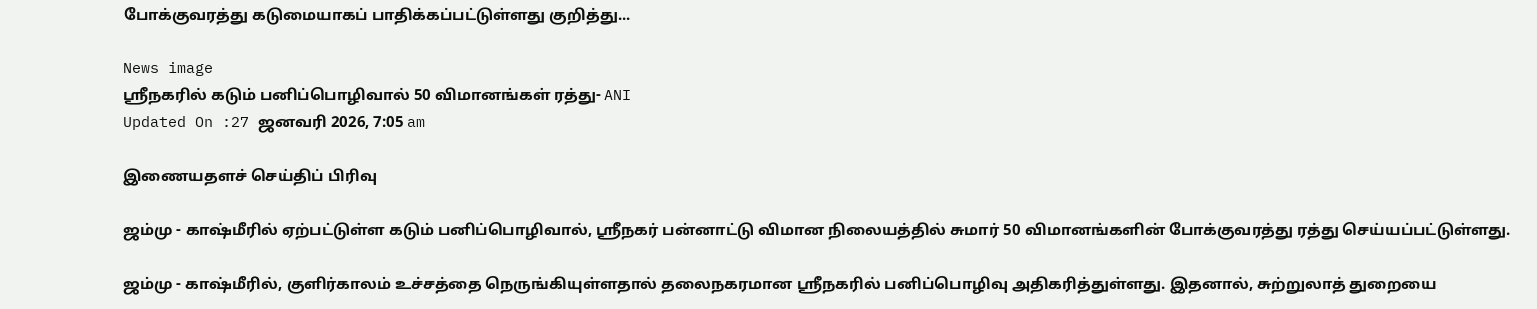போக்குவரத்து கடுமையாகப் பாதிக்கப்பட்டுள்ளது குறித்து...

News image
ஸ்ரீநகரில் கடும் பனிப்பொழிவால் 50 விமானங்கள் ரத்து- ANI
Updated On :27 ஜனவரி 2026, 7:05 am

இணையதளச் செய்திப் பிரிவு

ஜம்மு - காஷ்மீரில் ஏற்பட்டுள்ள கடும் பனிப்பொழிவால், ஸ்ரீநகர் பன்னாட்டு விமான நிலையத்தில் சுமார் 50 விமானங்களின் போக்குவரத்து ரத்து செய்யப்பட்டுள்ளது.

ஜம்மு - காஷ்மீரில், குளிர்காலம் உச்சத்தை நெருங்கியுள்ளதால் தலைநகரமான ஸ்ரீநகரில் பனிப்பொழிவு அதிகரித்துள்ளது. இதனால், சுற்றுலாத் துறையை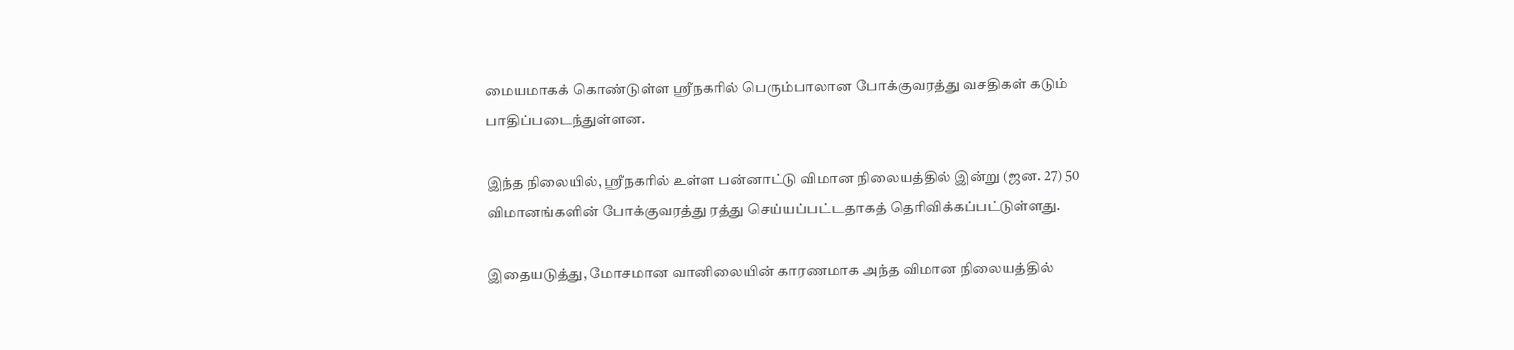மையமாகக் கொண்டுள்ள ஸ்ரீநகரில் பெரும்பாலான போக்குவரத்து வசதிகள் கடும் பாதிப்படைந்துள்ளன.

இந்த நிலையில், ஸ்ரீநகரில் உள்ள பன்னாட்டு விமான நிலையத்தில் இன்று (ஜன. 27) 50 விமானங்களின் போக்குவரத்து ரத்து செய்யப்பட்டதாகத் தெரிவிக்கப்பட்டுள்ளது.

இதையடுத்து, மோசமான வானிலையின் காரணமாக அந்த விமான நிலையத்தில்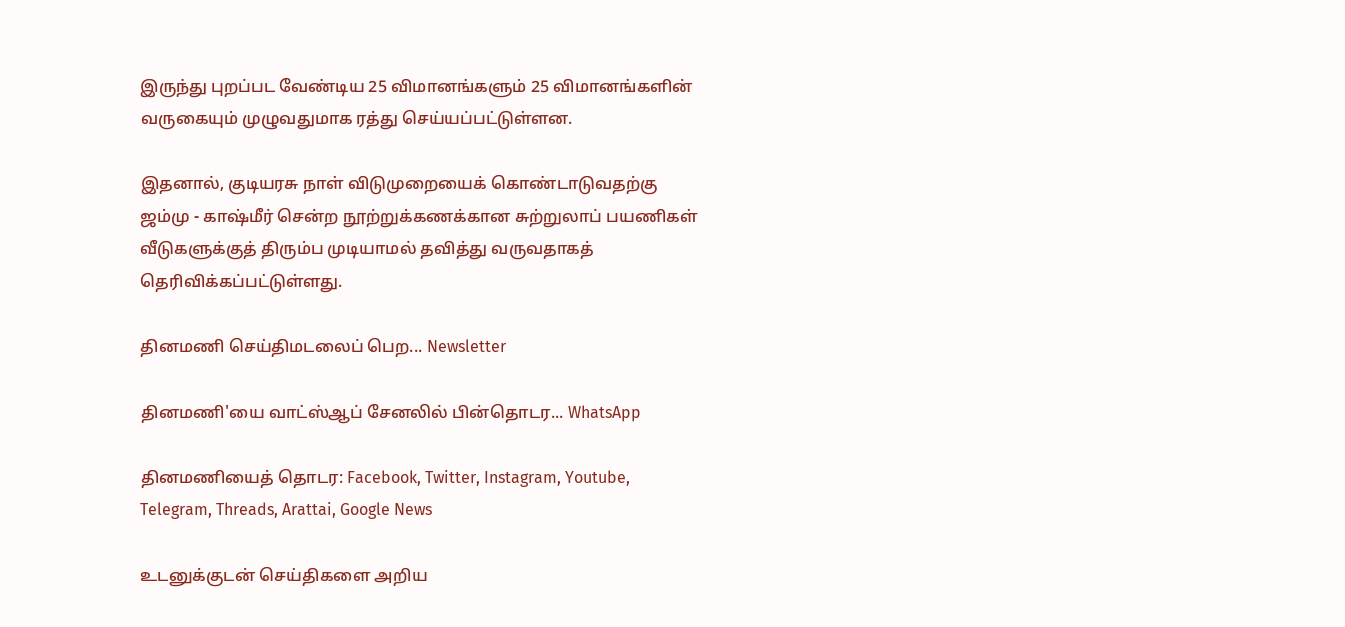இருந்து புறப்பட வேண்டிய 25 விமானங்களும் 25 விமானங்களின் வருகையும் முழுவதுமாக ரத்து செய்யப்பட்டுள்ளன.

இதனால், குடியரசு நாள் விடுமுறையைக் கொண்டாடுவதற்கு ஜம்மு - காஷ்மீர் சென்ற நூற்றுக்கணக்கான சுற்றுலாப் பயணிகள் வீடுகளுக்குத் திரும்ப முடியாமல் தவித்து வருவதாகத் தெரிவிக்கப்பட்டுள்ளது.

தினமணி செய்திமடலைப் பெற... Newsletter

தினமணி'யை வாட்ஸ்ஆப் சேனலில் பின்தொடர... WhatsApp

தினமணியைத் தொடர: Facebook, Twitter, Instagram, Youtube, Telegram, Threads, Arattai, Google News

உடனுக்குடன் செய்திகளை அறிய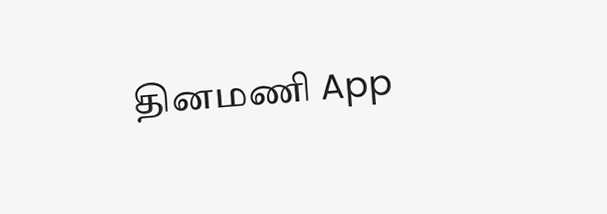தினமணி App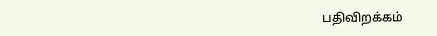பதிவிறக்கம்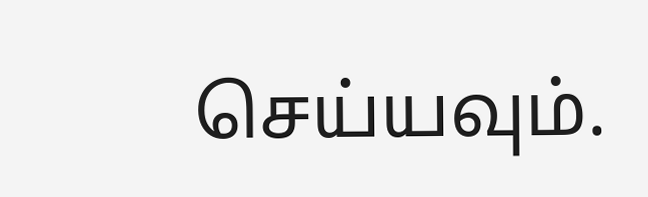செய்யவும்.